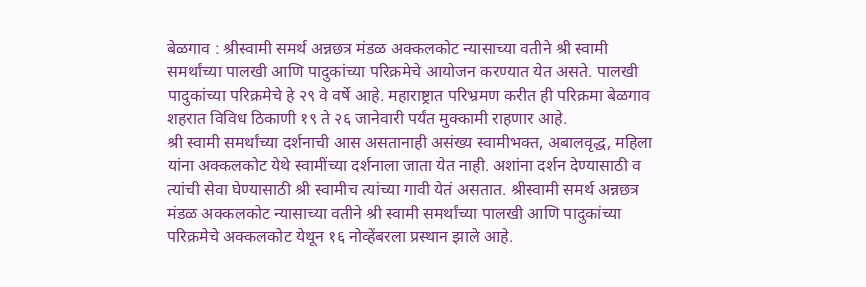बेळगाव : श्रीस्वामी समर्थ अन्नछत्र मंडळ अक्कलकोट न्यासाच्या वतीने श्री स्वामी समर्थांच्या पालखी आणि पादुकांच्या परिक्रमेचे आयोजन करण्यात येत असते. पालखी पादुकांच्या परिक्रमेचे हे २९ वे वर्षे आहे. महाराष्ट्रात परिभ्रमण करीत ही परिक्रमा बेळगाव शहरात विविध ठिकाणी १९ ते २६ जानेवारी पर्यंत मुक्कामी राहणार आहे.
श्री स्वामी समर्थांच्या दर्शनाची आस असतानाही असंख्य स्वामीभक्त, अबालवृद्ध, महिला यांना अक्कलकोट येथे स्वामींच्या दर्शनाला जाता येत नाही. अशांना दर्शन देण्यासाठी व त्यांची सेवा घेण्यासाठी श्री स्वामीच त्यांच्या गावी येतं असतात. श्रीस्वामी समर्थ अन्नछत्र मंडळ अक्कलकोट न्यासाच्या वतीने श्री स्वामी समर्थांच्या पालखी आणि पादुकांच्या परिक्रमेचे अक्कलकोट येथून १६ नोव्हेंबरला प्रस्थान झाले आहे.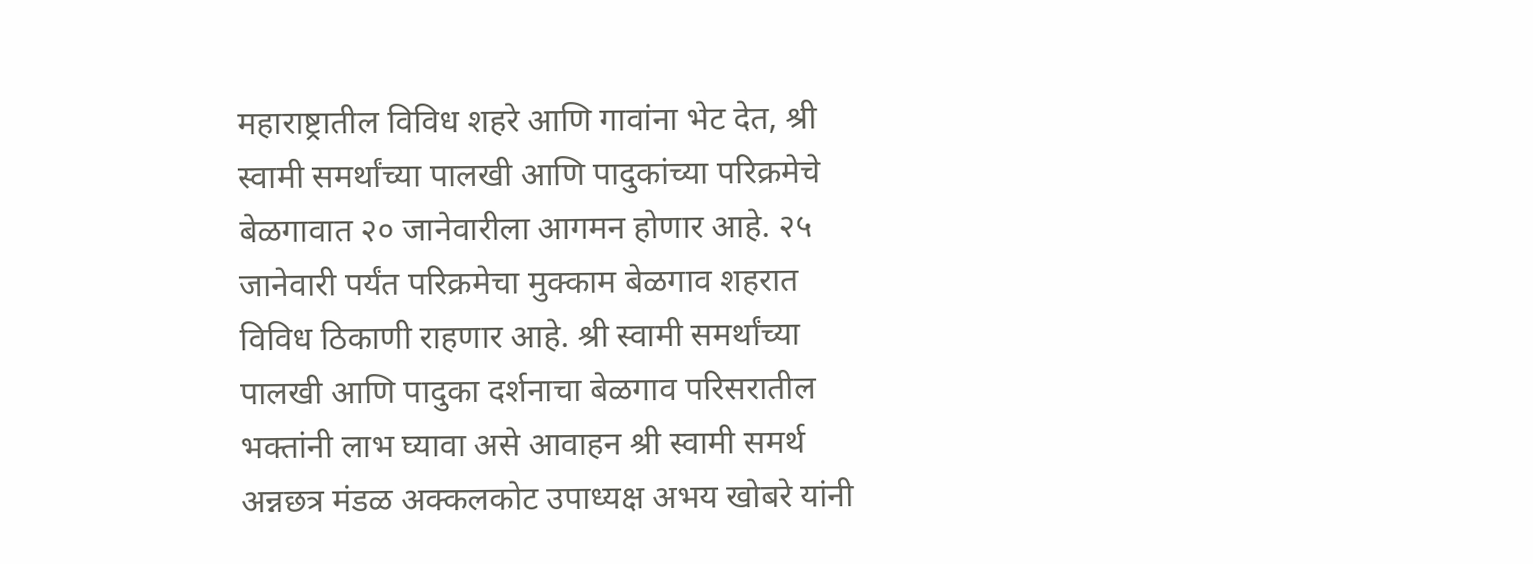महाराष्ट्रातील विविध शहरे आणि गावांना भेट देत, श्री स्वामी समर्थांच्या पालखी आणि पादुकांच्या परिक्रमेचे बेळगावात २० जानेवारीला आगमन होणार आहे. २५ जानेवारी पर्यंत परिक्रमेचा मुक्काम बेळगाव शहरात विविध ठिकाणी राहणार आहे. श्री स्वामी समर्थांच्या पालखी आणि पादुका दर्शनाचा बेळगाव परिसरातील भक्तांनी लाभ घ्यावा असे आवाहन श्री स्वामी समर्थ अन्नछत्र मंडळ अक्कलकोट उपाध्यक्ष अभय खोबरे यांनी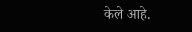केले आहे.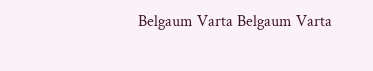Belgaum Varta Belgaum Varta